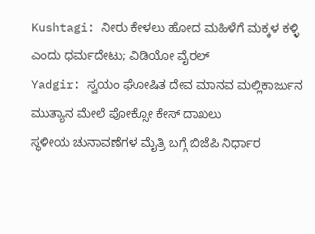Kushtagi: ನೀರು ಕೇಳಲು ಹೋದ ಮಹಿಳೆಗೆ ಮಕ್ಕಳ ಕಳ್ಳಿ ಎಂದು ಧರ್ಮದೇಟು; ವಿಡಿಯೋ ವೈರಲ್
Yadgir: ಸ್ವಯಂ ಘೋಷಿತ ದೇವ ಮಾನವ ಮಲ್ಲಿಕಾರ್ಜುನ ಮುತ್ಯಾನ ಮೇಲೆ ಪೋಕ್ಸೋ ಕೇಸ್ ದಾಖಲು
ಸ್ಥಳೀಯ ಚುನಾವಣೆಗಳ ಮೈತ್ರಿ ಬಗ್ಗೆ ಬಿಜೆಪಿ ನಿರ್ಧಾರ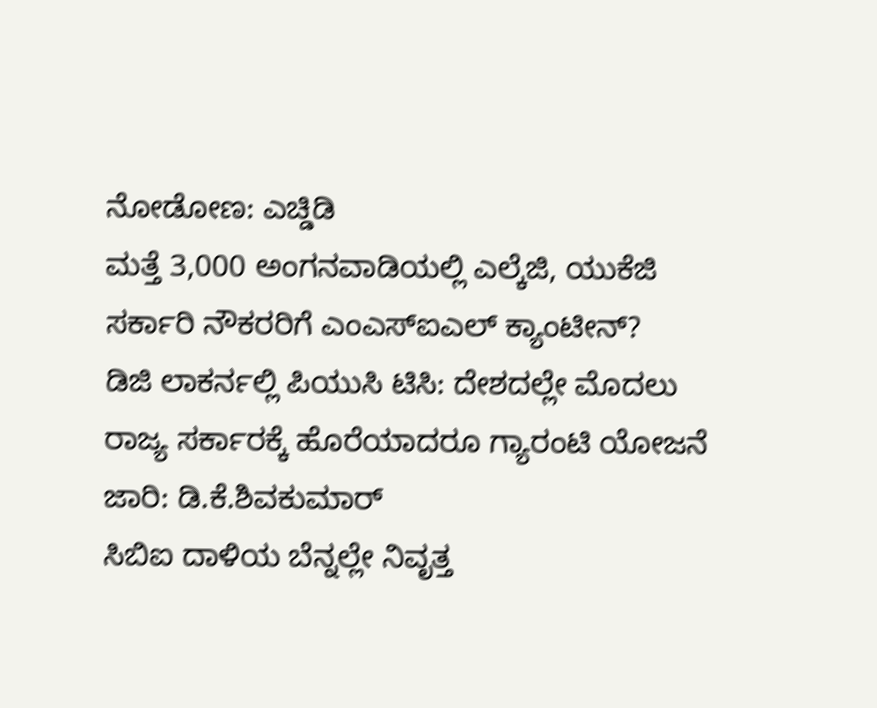ನೋಡೋಣ: ಎಚ್ಡಿಡಿ
ಮತ್ತೆ 3,000 ಅಂಗನವಾಡಿಯಲ್ಲಿ ಎಲ್ಕೆಜಿ, ಯುಕೆಜಿ
ಸರ್ಕಾರಿ ನೌಕರರಿಗೆ ಎಂಎಸ್ಐಎಲ್ ಕ್ಯಾಂಟೀನ್?
ಡಿಜಿ ಲಾಕರ್ನಲ್ಲಿ ಪಿಯುಸಿ ಟಿಸಿ: ದೇಶದಲ್ಲೇ ಮೊದಲು
ರಾಜ್ಯ ಸರ್ಕಾರಕ್ಕೆ ಹೊರೆಯಾದರೂ ಗ್ಯಾರಂಟಿ ಯೋಜನೆ ಜಾರಿ: ಡಿ.ಕೆ.ಶಿವಕುಮಾರ್
ಸಿಬಿಐ ದಾಳಿಯ ಬೆನ್ನಲ್ಲೇ ನಿವೃತ್ತ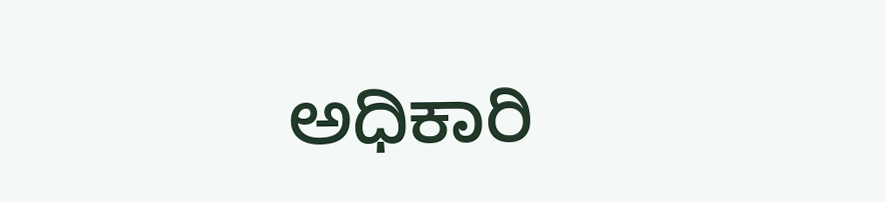ಅಧಿಕಾರಿ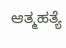ಆತ್ಮಹತ್ಯೆ